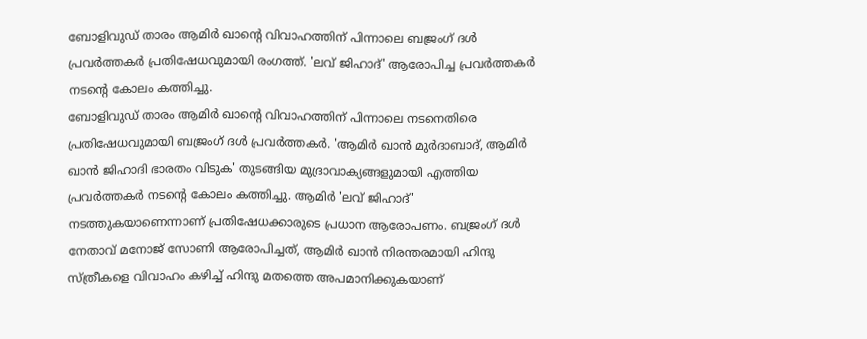ബോളിവുഡ് താരം ആമിർ ഖാന്റെ വിവാഹത്തിന് പിന്നാലെ ബജ്രംഗ് ദൾ പ്രവർത്തകർ പ്രതിഷേധവുമായി രംഗത്ത്. 'ലവ് ജിഹാദ്' ആരോപിച്ച പ്രവർത്തകർ നടന്റെ കോലം കത്തിച്ചു.
ബോളിവുഡ് താരം ആമിർ ഖാന്റെ വിവാഹത്തിന് പിന്നാലെ നടനെതിരെ പ്രതിഷേധവുമായി ബജ്രംഗ് ദൾ പ്രവർത്തകർ. 'ആമിർ ഖാൻ മുർദാബാദ്, ആമിർ ഖാൻ ജിഹാദി ഭാരതം വിടുക' തുടങ്ങിയ മുദ്രാവാക്യങ്ങളുമായി എത്തിയ പ്രവർത്തകർ നടന്റെ കോലം കത്തിച്ചു. ആമിർ 'ലവ് ജിഹാദ്' നടത്തുകയാണെന്നാണ് പ്രതിഷേധക്കാരുടെ പ്രധാന ആരോപണം. ബജ്രംഗ് ദൾ നേതാവ് മനോജ് സോണി ആരോപിച്ചത്, ആമിർ ഖാൻ നിരന്തരമായി ഹിന്ദു സ്ത്രീകളെ വിവാഹം കഴിച്ച് ഹിന്ദു മതത്തെ അപമാനിക്കുകയാണ്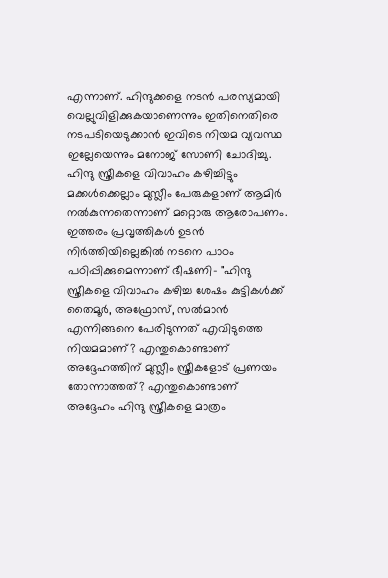എന്നാണ്. ഹിന്ദുക്കളെ നടൻ പരസ്യമായി വെല്ലുവിളിക്കുകയാണെന്നും ഇതിനെതിരെ നടപടിയെടുക്കാൻ ഇവിടെ നിയമ വ്യവസ്ഥ ഇല്ലേയെന്നും മനോജ് സോണി ചോദിച്ചു.
ഹിന്ദു സ്ത്രീകളെ വിവാഹം കഴിച്ചിട്ടും മക്കൾക്കെല്ലാം മുസ്ലീം പേരുകളാണ് ആമിർ നൽകുന്നതെന്നാണ് മറ്റൊരു ആരോപണം. ഇത്തരം പ്രവൃത്തികൾ ഉടൻ നിർത്തിയില്ലെങ്കിൽ നടനെ പാഠം പഠിപ്പിക്കുമെന്നാണ് ഭീഷണി- "ഹിന്ദു സ്ത്രീകളെ വിവാഹം കഴിച്ച ശേഷം കുട്ടികൾക്ക് തൈമൂർ, അഫ്രോസ്, സൽമാൻ എന്നിങ്ങനെ പേരിടുന്നത് എവിടുത്തെ നിയമമാണ്? എന്തുകൊണ്ടാണ് അദ്ദേഹത്തിന് മുസ്ലീം സ്ത്രീകളോട് പ്രണയം തോന്നാത്തത്? എന്തുകൊണ്ടാണ് അദ്ദേഹം ഹിന്ദു സ്ത്രീകളെ മാത്രം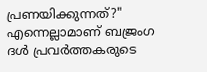പ്രണയിക്കുന്നത്?" എന്നെല്ലാമാണ് ബജ്രംഗ ദൾ പ്രവർത്തകരുടെ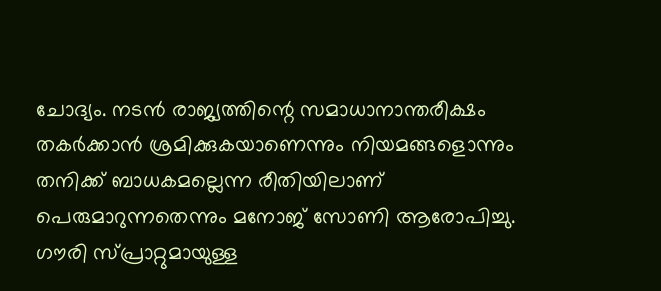ചോദ്യം. നടൻ രാജ്യത്തിന്റെ സമാധാനാന്തരീക്ഷം തകർക്കാൻ ശ്രമിക്കുകയാണെന്നും നിയമങ്ങളൊന്നും തനിക്ക് ബാധകമല്ലെന്ന രീതിയിലാണ് പെരുമാറുന്നതെന്നും മനോജ് സോണി ആരോപിച്ചു.
ഗൗരി സ്പ്രാറ്റുമായുള്ള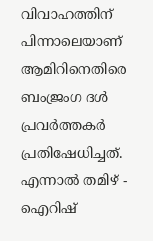വിവാഹത്തിന് പിന്നാലെയാണ് ആമിറിനെതിരെ ബംജ്രംഗ ദൾ പ്രവർത്തകർ പ്രതിഷേധിച്ചത്. എന്നാൽ തമിഴ് - ഐറിഷ്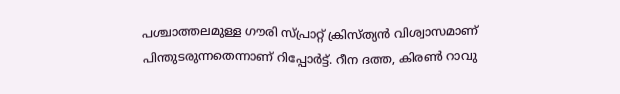പശ്ചാത്തലമുള്ള ഗൗരി സ്പ്രാറ്റ് ക്രിസ്ത്യൻ വിശ്വാസമാണ് പിന്തുടരുന്നതെന്നാണ് റിപ്പോർട്ട്. റീന ദത്ത, കിരൺ റാവു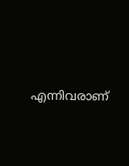എന്നിവരാണ്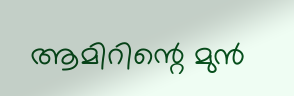ആമിറിന്റെ മുൻ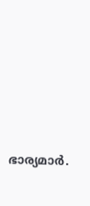ഭാര്യമാർ.